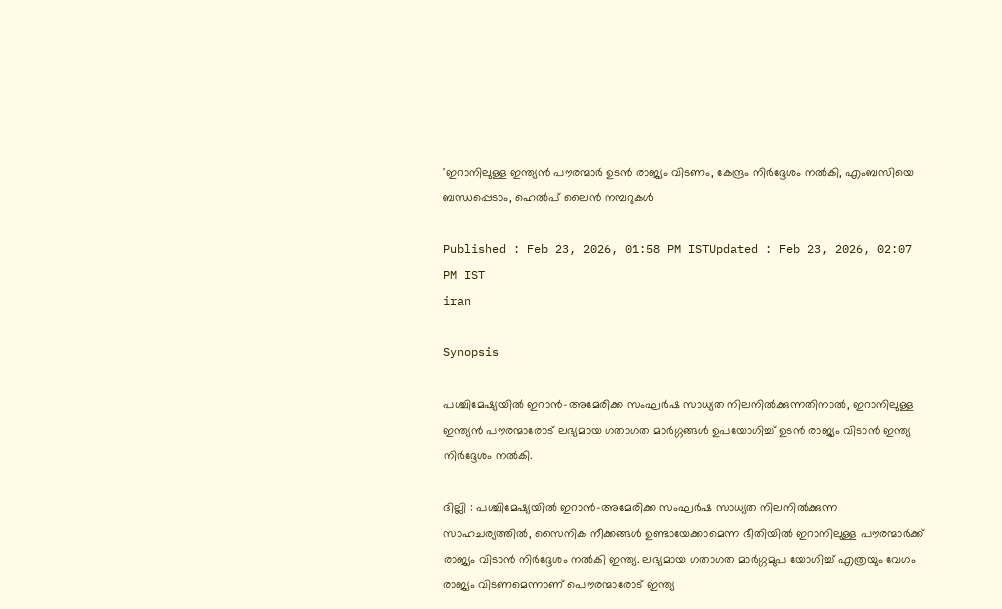'ഇറാനിലുള്ള ഇന്ത്യൻ പൗരന്മാർ ഉടൻ രാജ്യം വിടണം, കേന്ദ്രം നിർദ്ദേശം നൽകി, എംബസിയെ ബന്ധപ്പെടാം, ഹെൽപ് ലൈൻ നമ്പറുകൾ

Published : Feb 23, 2026, 01:58 PM ISTUpdated : Feb 23, 2026, 02:07 PM IST
iran

Synopsis

പശ്ചിമേഷ്യയിൽ ഇറാൻ-അമേരിക്ക സംഘർഷ സാധ്യത നിലനിൽക്കുന്നതിനാൽ, ഇറാനിലുള്ള ഇന്ത്യൻ പൗരന്മാരോട് ലഭ്യമായ ഗതാഗത മാർഗ്ഗങ്ങൾ ഉപയോഗിച്ച് ഉടൻ രാജ്യം വിടാൻ ഇന്ത്യ നിർദ്ദേശം നൽകി.

ദില്ലി : പശ്ചിമേഷ്യയിൽ ഇറാൻ-അമേരിക്ക സംഘർഷ സാധ്യത നിലനിൽക്കുന്ന സാഹചര്യത്തിൽ, സൈനിക നീക്കങ്ങൾ ഉണ്ടായേക്കാമെന്ന ഭീതിയിൽ ഇറാനിലുള്ള പൗരന്മാർക്ക് രാജ്യം വിടാൻ നിർദ്ദേശം നൽകി ഇന്ത്യ. ലഭ്യമായ ഗതാഗത മാർഗ്ഗമുപ യോഗിച്ച് എത്രയും വേഗം രാജ്യം വിടണമെന്നാണ് പൌരന്മാരോട് ഇന്ത്യ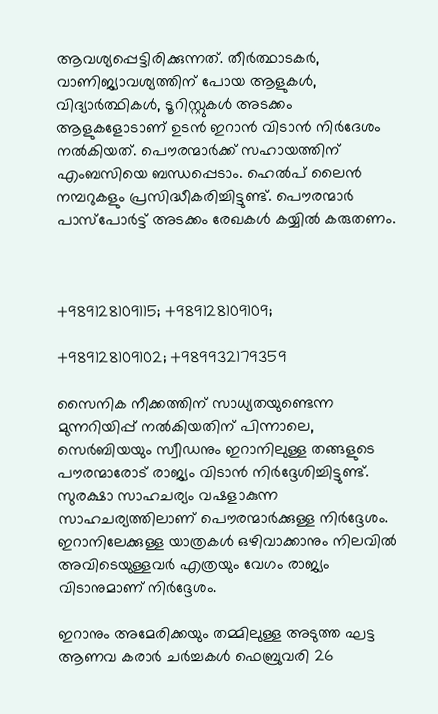ആവശ്യപ്പെട്ടിരിക്കുന്നത്. തീർത്ഥാടകർ, വാണിജ്യാവശ്യത്തിന് പോയ ആളുകൾ, വിദ്യാർത്ഥികൾ, ടൂറിസ്റ്റുകൾ അടക്കം ആളുകളോടാണ് ഉടൻ ഇറാൻ വിടാൻ നിർദേശം നൽകിയത്. പൌരന്മാർക്ക് സഹായത്തിന് എംബസിയെ ബന്ധപ്പെടാം. ഹെൽപ് ലൈൻ നമ്പറുകളും പ്രസിദ്ധീകരിച്ചിട്ടുണ്ട്. പൌരന്മാർ പാസ്പോർട്ട് അടക്കം രേഖകൾ കയ്യിൽ കരുതണം.



+989128109115; +989128109109;

+989128109102; +989932179359

സൈനിക നീക്കത്തിന് സാധ്യതയുണ്ടെന്ന മുന്നറിയിപ്പ് നൽകിയതിന് പിന്നാലെ, സെർബിയയും സ്വീഡനും ഇറാനിലുള്ള തങ്ങളുടെ പൗരന്മാരോട് രാജ്യം വിടാൻ നിർദ്ദേശിച്ചിട്ടുണ്ട്. സുരക്ഷാ സാഹചര്യം വഷളാകുന്ന സാഹചര്യത്തിലാണ് പൌരന്മാർക്കുള്ള നിർദ്ദേശം. ഇറാനിലേക്കുള്ള യാത്രകൾ ഒഴിവാക്കാനും നിലവിൽ അവിടെയുള്ളവർ എത്രയും വേഗം രാജ്യം വിടാനുമാണ് നിർദ്ദേശം.

ഇറാനും അമേരിക്കയും തമ്മിലുള്ള അടുത്ത ഘട്ട ആണവ കരാർ ചർച്ചകൾ ഫെബ്രുവരി 26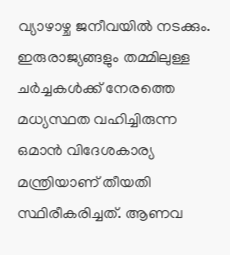വ്യാഴാഴ്ച ജനീവയിൽ നടക്കും. ഇരുരാജ്യങ്ങളും തമ്മിലുള്ള ചർച്ചകൾക്ക് നേരത്തെ മധ്യസ്ഥത വഹിച്ചിരുന്ന ഒമാൻ വിദേശകാര്യ മന്ത്രിയാണ് തീയതി സ്ഥിരീകരിച്ചത്. ആണവ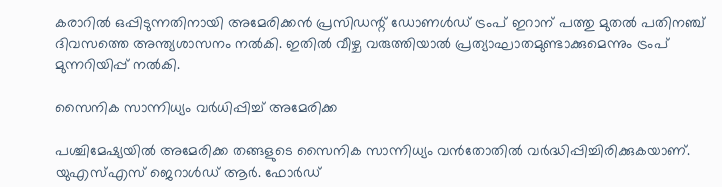കരാറിൽ ഒപ്പിടുന്നതിനായി അമേരിക്കൻ പ്രസിഡന്റ് ഡോണൾഡ് ട്രംപ് ഇറാന് പത്തു മുതൽ പതിനഞ്ച് ദിവസത്തെ അന്ത്യശാസനം നൽകി. ഇതിൽ വീഴ്ച വരുത്തിയാൽ പ്രത്യാഘാതമുണ്ടാക്കുമെന്നും ട്രംപ് മുന്നറിയിപ്പ് നൽകി.

സൈനിക സാന്നിധ്യം വർധിപ്പിച്ച് അമേരിക്ക

പശ്ചിമേഷ്യയിൽ അമേരിക്ക തങ്ങളുടെ സൈനിക സാന്നിധ്യം വൻതോതിൽ വർദ്ധിപ്പിച്ചിരിക്കുകയാണ്. യുഎസ്എസ് ജെറാൾഡ് ആർ. ഫോർഡ്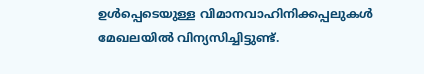ഉൾപ്പെടെയുള്ള വിമാനവാഹിനിക്കപ്പലുകൾ മേഖലയിൽ വിന്യസിച്ചിട്ടുണ്ട്.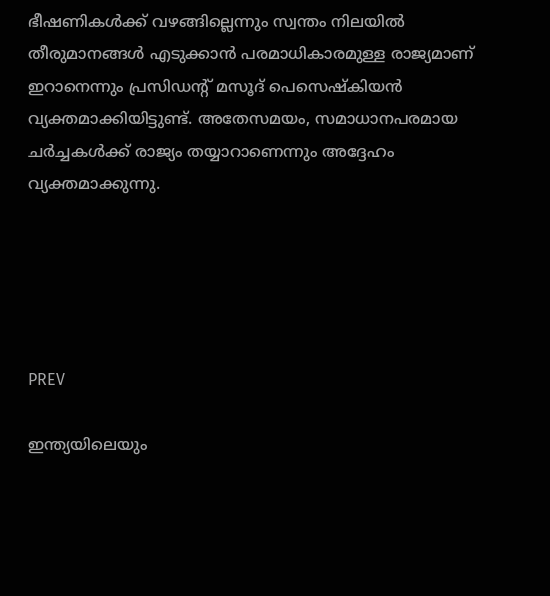ഭീഷണികൾക്ക് വഴങ്ങില്ലെന്നും സ്വന്തം നിലയിൽ തീരുമാനങ്ങൾ എടുക്കാൻ പരമാധികാരമുള്ള രാജ്യമാണ് ഇറാനെന്നും പ്രസിഡന്റ് മസൂദ് പെസെഷ്കിയൻ വ്യക്തമാക്കിയിട്ടുണ്ട്. അതേസമയം, സമാധാനപരമായ ചർച്ചകൾക്ക് രാജ്യം തയ്യാറാണെന്നും അദ്ദേഹം വ്യക്തമാക്കുന്നു.





PREV

ഇന്ത്യയിലെയും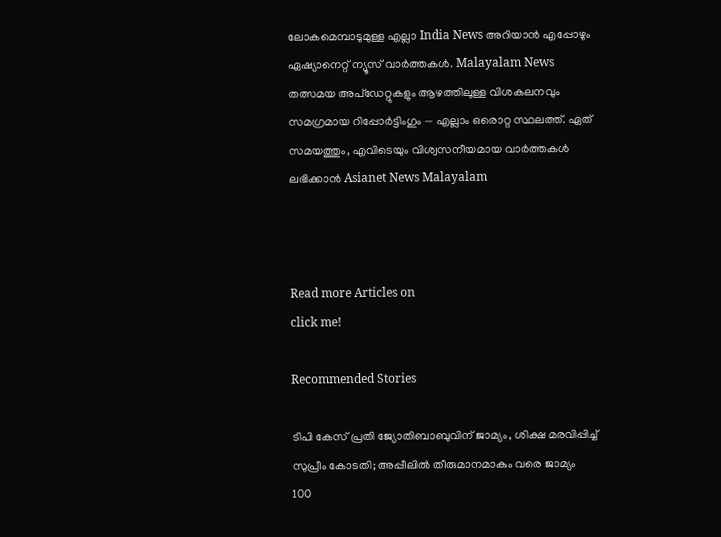ലോകമെമ്പാടുമുള്ള എല്ലാ India News അറിയാൻ എപ്പോഴും ഏഷ്യാനെറ്റ് ന്യൂസ് വാർത്തകൾ. Malayalam News   തത്സമയ അപ്‌ഡേറ്റുകളും ആഴത്തിലുള്ള വിശകലനവും സമഗ്രമായ റിപ്പോർട്ടിംഗും — എല്ലാം ഒരൊറ്റ സ്ഥലത്ത്. ഏത് സമയത്തും, എവിടെയും വിശ്വസനീയമായ വാർത്തകൾ ലഭിക്കാൻ Asianet News Malayalam



Read more Articles on
click me!

Recommended Stories

ടിപി കേസ് പ്രതി ജ്യോതിബാബുവിന് ജാമ്യം, ശിക്ഷ മരവിപ്പിച്ച് സുപ്രീം കോടതി; അപ്പീലിൽ തീരുമാനമാകും വരെ ജാമ്യം
100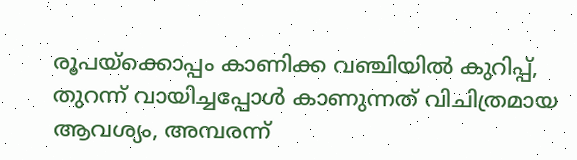രൂപയ്ക്കൊപ്പം കാണിക്ക വഞ്ചിയിൽ കുറിപ്പ്, തുറന്ന് വായിച്ചപ്പോൾ കാണുന്നത് വിചിത്രമായ ആവശ്യം, അമ്പരന്ന്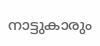നാട്ടുകാരും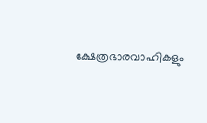ക്ഷേത്രഭാരവാഹികളും